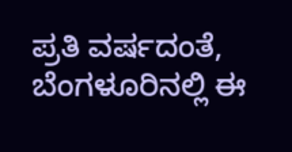ಪ್ರತಿ ವರ್ಷದಂತೆ, ಬೆಂಗಳೂರಿನಲ್ಲಿ ಈ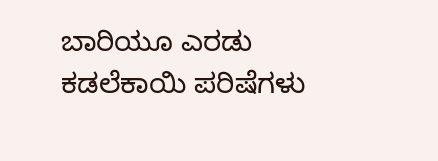ಬಾರಿಯೂ ಎರಡು ಕಡಲೆಕಾಯಿ ಪರಿಷೆಗಳು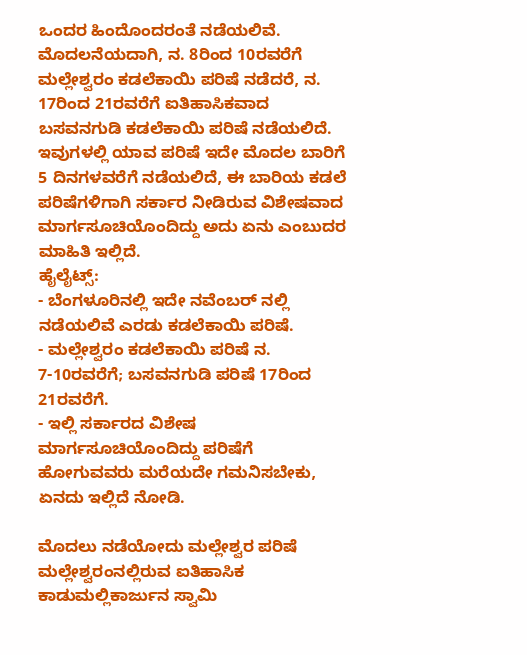ಒಂದರ ಹಿಂದೊಂದರಂತೆ ನಡೆಯಲಿವೆ. ಮೊದಲನೆಯದಾಗಿ, ನ. 8ರಿಂದ 10ರವರೆಗೆ ಮಲ್ಲೇಶ್ವರಂ ಕಡಲೆಕಾಯಿ ಪರಿಷೆ ನಡೆದರೆ, ನ. 17ರಿಂದ 21ರವರೆಗೆ ಐತಿಹಾಸಿಕವಾದ ಬಸವನಗುಡಿ ಕಡಲೆಕಾಯಿ ಪರಿಷೆ ನಡೆಯಲಿದೆ. ಇವುಗಳಲ್ಲಿ ಯಾವ ಪರಿಷೆ ಇದೇ ಮೊದಲ ಬಾರಿಗೆ 5 ದಿನಗಳವರೆಗೆ ನಡೆಯಲಿದೆ, ಈ ಬಾರಿಯ ಕಡಲೆ ಪರಿಷೆಗಳಿಗಾಗಿ ಸರ್ಕಾರ ನೀಡಿರುವ ವಿಶೇಷವಾದ ಮಾರ್ಗಸೂಚಿಯೊಂದಿದ್ದು ಅದು ಏನು ಎಂಬುದರ ಮಾಹಿತಿ ಇಲ್ಲಿದೆ.
ಹೈಲೈಟ್ಸ್:
- ಬೆಂಗಳೂರಿನಲ್ಲಿ ಇದೇ ನವೆಂಬರ್ ನಲ್ಲಿ ನಡೆಯಲಿವೆ ಎರಡು ಕಡಲೆಕಾಯಿ ಪರಿಷೆ.
- ಮಲ್ಲೇಶ್ವರಂ ಕಡಲೆಕಾಯಿ ಪರಿಷೆ ನ. 7-10ರವರೆಗೆ; ಬಸವನಗುಡಿ ಪರಿಷೆ 17ರಿಂದ 21ರವರೆಗೆ.
- ಇಲ್ಲಿ ಸರ್ಕಾರದ ವಿಶೇಷ ಮಾರ್ಗಸೂಚಿಯೊಂದಿದ್ದು ಪರಿಷೆಗೆ ಹೋಗುವವರು ಮರೆಯದೇ ಗಮನಿಸಬೇಕು, ಏನದು ಇಲ್ಲಿದೆ ನೋಡಿ.

ಮೊದಲು ನಡೆಯೋದು ಮಲ್ಲೇಶ್ವರ ಪರಿಷೆ
ಮಲ್ಲೇಶ್ವರಂನಲ್ಲಿರುವ ಐತಿಹಾಸಿಕ ಕಾಡುಮಲ್ಲಿಕಾರ್ಜುನ ಸ್ವಾಮಿ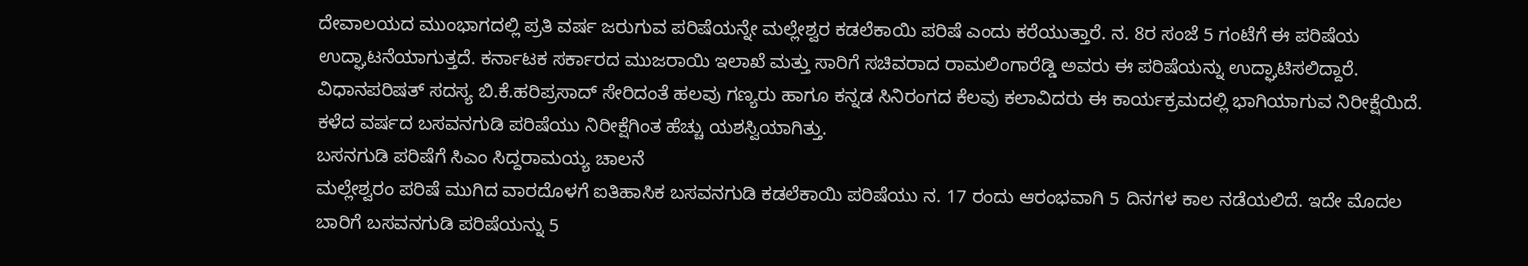ದೇವಾಲಯದ ಮುಂಭಾಗದಲ್ಲಿ ಪ್ರತಿ ವರ್ಷ ಜರುಗುವ ಪರಿಷೆಯನ್ನೇ ಮಲ್ಲೇಶ್ವರ ಕಡಲೆಕಾಯಿ ಪರಿಷೆ ಎಂದು ಕರೆಯುತ್ತಾರೆ. ನ. 8ರ ಸಂಜೆ 5 ಗಂಟೆಗೆ ಈ ಪರಿಷೆಯ ಉದ್ಘಾಟನೆಯಾಗುತ್ತದೆ. ಕರ್ನಾಟಕ ಸರ್ಕಾರದ ಮುಜರಾಯಿ ಇಲಾಖೆ ಮತ್ತು ಸಾರಿಗೆ ಸಚಿವರಾದ ರಾಮಲಿಂಗಾರೆಡ್ಡಿ ಅವರು ಈ ಪರಿಷೆಯನ್ನು ಉದ್ಘಾಟಿಸಲಿದ್ದಾರೆ. ವಿಧಾನಪರಿಷತ್ ಸದಸ್ಯ ಬಿ.ಕೆ.ಹರಿಪ್ರಸಾದ್ ಸೇರಿದಂತೆ ಹಲವು ಗಣ್ಯರು ಹಾಗೂ ಕನ್ನಡ ಸಿನಿರಂಗದ ಕೆಲವು ಕಲಾವಿದರು ಈ ಕಾರ್ಯಕ್ರಮದಲ್ಲಿ ಭಾಗಿಯಾಗುವ ನಿರೀಕ್ಷೆಯಿದೆ. ಕಳೆದ ವರ್ಷದ ಬಸವನಗುಡಿ ಪರಿಷೆಯು ನಿರೀಕ್ಷೆಗಿಂತ ಹೆಚ್ಚು ಯಶಸ್ವಿಯಾಗಿತ್ತು.
ಬಸನಗುಡಿ ಪರಿಷೆಗೆ ಸಿಎಂ ಸಿದ್ದರಾಮಯ್ಯ ಚಾಲನೆ
ಮಲ್ಲೇಶ್ವರಂ ಪರಿಷೆ ಮುಗಿದ ವಾರದೊಳಗೆ ಐತಿಹಾಸಿಕ ಬಸವನಗುಡಿ ಕಡಲೆಕಾಯಿ ಪರಿಷೆಯು ನ. 17 ರಂದು ಆರಂಭವಾಗಿ 5 ದಿನಗಳ ಕಾಲ ನಡೆಯಲಿದೆ. ಇದೇ ಮೊದಲ ಬಾರಿಗೆ ಬಸವನಗುಡಿ ಪರಿಷೆಯನ್ನು 5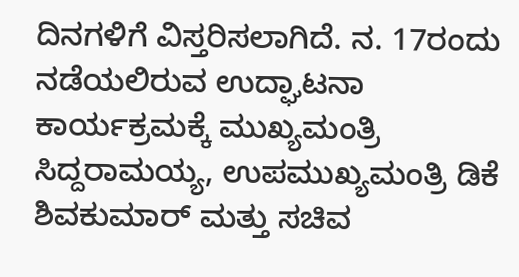ದಿನಗಳಿಗೆ ವಿಸ್ತರಿಸಲಾಗಿದೆ. ನ. 17ರಂದು ನಡೆಯಲಿರುವ ಉದ್ಘಾಟನಾ ಕಾರ್ಯಕ್ರಮಕ್ಕೆ ಮುಖ್ಯಮಂತ್ರಿ ಸಿದ್ದರಾಮಯ್ಯ, ಉಪಮುಖ್ಯಮಂತ್ರಿ ಡಿಕೆ ಶಿವಕುಮಾರ್ ಮತ್ತು ಸಚಿವ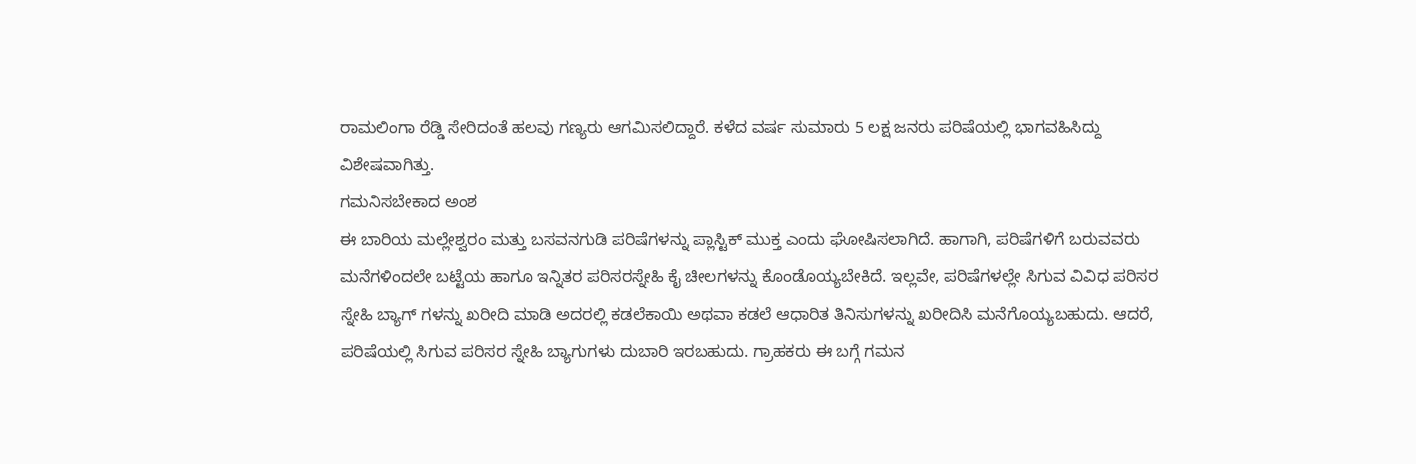ರಾಮಲಿಂಗಾ ರೆಡ್ಡಿ ಸೇರಿದಂತೆ ಹಲವು ಗಣ್ಯರು ಆಗಮಿಸಲಿದ್ದಾರೆ. ಕಳೆದ ವರ್ಷ ಸುಮಾರು 5 ಲಕ್ಷ ಜನರು ಪರಿಷೆಯಲ್ಲಿ ಭಾಗವಹಿಸಿದ್ದು ವಿಶೇಷವಾಗಿತ್ತು.
ಗಮನಿಸಬೇಕಾದ ಅಂಶ
ಈ ಬಾರಿಯ ಮಲ್ಲೇಶ್ವರಂ ಮತ್ತು ಬಸವನಗುಡಿ ಪರಿಷೆಗಳನ್ನು ಪ್ಲಾಸ್ಟಿಕ್ ಮುಕ್ತ ಎಂದು ಘೋಷಿಸಲಾಗಿದೆ. ಹಾಗಾಗಿ, ಪರಿಷೆಗಳಿಗೆ ಬರುವವರು ಮನೆಗಳಿಂದಲೇ ಬಟ್ಟೆಯ ಹಾಗೂ ಇನ್ನಿತರ ಪರಿಸರಸ್ನೇಹಿ ಕೈ ಚೀಲಗಳನ್ನು ಕೊಂಡೊಯ್ಯಬೇಕಿದೆ. ಇಲ್ಲವೇ, ಪರಿಷೆಗಳಲ್ಲೇ ಸಿಗುವ ವಿವಿಧ ಪರಿಸರ ಸ್ನೇಹಿ ಬ್ಯಾಗ್ ಗಳನ್ನು ಖರೀದಿ ಮಾಡಿ ಅದರಲ್ಲಿ ಕಡಲೆಕಾಯಿ ಅಥವಾ ಕಡಲೆ ಆಧಾರಿತ ತಿನಿಸುಗಳನ್ನು ಖರೀದಿಸಿ ಮನೆಗೊಯ್ಯಬಹುದು. ಆದರೆ, ಪರಿಷೆಯಲ್ಲಿ ಸಿಗುವ ಪರಿಸರ ಸ್ನೇಹಿ ಬ್ಯಾಗುಗಳು ದುಬಾರಿ ಇರಬಹುದು. ಗ್ರಾಹಕರು ಈ ಬಗ್ಗೆ ಗಮನ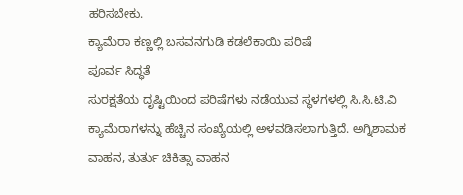ಹರಿಸಬೇಕು.
ಕ್ಯಾಮೆರಾ ಕಣ್ಣಲ್ಲಿ ಬಸವನಗುಡಿ ಕಡಲೆಕಾಯಿ ಪರಿಷೆ
ಪೂರ್ವ ಸಿದ್ಧತೆ
ಸುರಕ್ಷತೆಯ ದೃಷ್ಟಿಯಿಂದ ಪರಿಷೆಗಳು ನಡೆಯುವ ಸ್ಥಳಗಳಲ್ಲಿ ಸಿ.ಸಿ.ಟಿ.ವಿ ಕ್ಯಾಮೆರಾಗಳನ್ನು ಹೆಚ್ಚಿನ ಸಂಖ್ಯೆಯಲ್ಲಿ ಅಳವಡಿಸಲಾಗುತ್ತಿದೆ. ಅಗ್ನಿಶಾಮಕ ವಾಹನ, ತುರ್ತು ಚಿಕಿತ್ಸಾ ವಾಹನ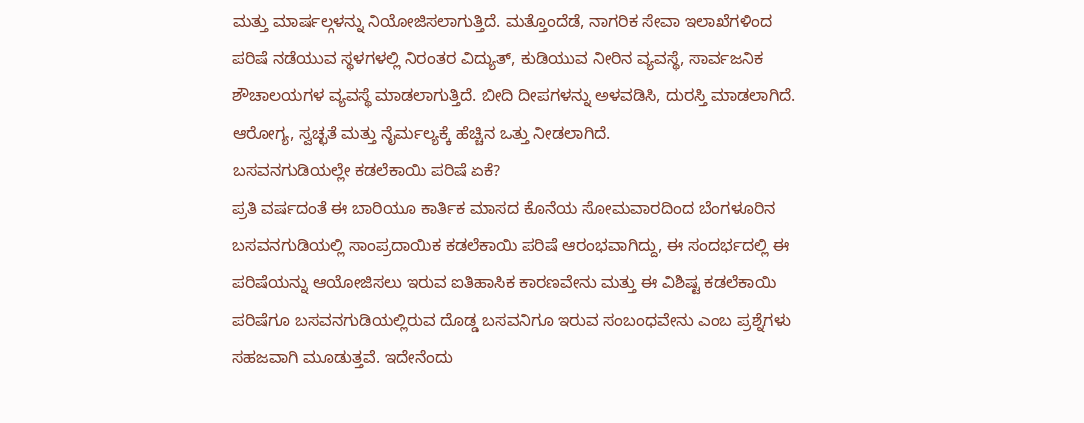ಮತ್ತು ಮಾರ್ಷಲ್ಗಳನ್ನು ನಿಯೋಜಿಸಲಾಗುತ್ತಿದೆ. ಮತ್ತೊಂದೆಡೆ, ನಾಗರಿಕ ಸೇವಾ ಇಲಾಖೆಗಳಿಂದ ಪರಿಷೆ ನಡೆಯುವ ಸ್ಥಳಗಳಲ್ಲಿ ನಿರಂತರ ವಿದ್ಯುತ್, ಕುಡಿಯುವ ನೀರಿನ ವ್ಯವಸ್ಥೆ, ಸಾರ್ವಜನಿಕ ಶೌಚಾಲಯಗಳ ವ್ಯವಸ್ಥೆ ಮಾಡಲಾಗುತ್ತಿದೆ. ಬೀದಿ ದೀಪಗಳನ್ನು ಅಳವಡಿಸಿ, ದುರಸ್ತಿ ಮಾಡಲಾಗಿದೆ. ಆರೋಗ್ಯ, ಸ್ವಚ್ಛತೆ ಮತ್ತು ನೈರ್ಮಲ್ಯಕ್ಕೆ ಹೆಚ್ಚಿನ ಒತ್ತು ನೀಡಲಾಗಿದೆ.
ಬಸವನಗುಡಿಯಲ್ಲೇ ಕಡಲೆಕಾಯಿ ಪರಿಷೆ ಏಕೆ?
ಪ್ರತಿ ವರ್ಷದಂತೆ ಈ ಬಾರಿಯೂ ಕಾರ್ತಿಕ ಮಾಸದ ಕೊನೆಯ ಸೋಮವಾರದಿಂದ ಬೆಂಗಳೂರಿನ ಬಸವನಗುಡಿಯಲ್ಲಿ ಸಾಂಪ್ರದಾಯಿಕ ಕಡಲೆಕಾಯಿ ಪರಿಷೆ ಆರಂಭವಾಗಿದ್ದು, ಈ ಸಂದರ್ಭದಲ್ಲಿ ಈ ಪರಿಷೆಯನ್ನು ಆಯೋಜಿಸಲು ಇರುವ ಐತಿಹಾಸಿಕ ಕಾರಣವೇನು ಮತ್ತು ಈ ವಿಶಿಷ್ಟ ಕಡಲೆಕಾಯಿ ಪರಿಷೆಗೂ ಬಸವನಗುಡಿಯಲ್ಲಿರುವ ದೊಡ್ಡ ಬಸವನಿಗೂ ಇರುವ ಸಂಬಂಧವೇನು ಎಂಬ ಪ್ರಶ್ನೆಗಳು ಸಹಜವಾಗಿ ಮೂಡುತ್ತವೆ. ಇದೇನೆಂದು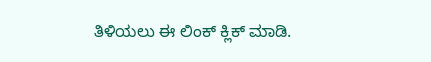ತಿಳಿಯಲು ಈ ಲಿಂಕ್ ಕ್ಲಿಕ್ ಮಾಡಿ.